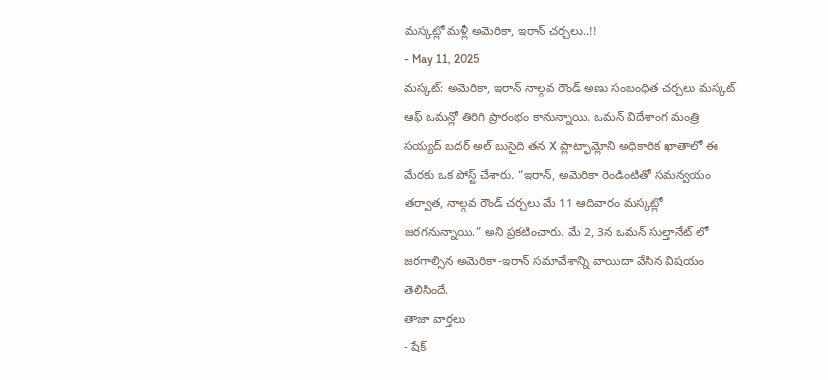మస్కట్లో మళ్లీ అమెరికా, ఇరాన్ చర్చలు..!!
- May 11, 2025
మస్కట్: అమెరికా, ఇరాన్ నాల్గవ రౌండ్ అణు సంబంధిత చర్చలు మస్కట్ ఆఫ్ ఒమన్లో తిరిగి ప్రారంభం కానున్నాయి. ఒమన్ విదేశాంగ మంత్రి సయ్యద్ బదర్ అల్ బుసైది తన X ప్లాట్ఫామ్లోని అధికారిక ఖాతాలో ఈ మేరకు ఒక పోస్ట్ చేశారు. “ఇరాన్, అమెరికా రెండింటితో సమన్వయం తర్వాత, నాల్గవ రౌండ్ చర్చలు మే 11 ఆదివారం మస్కట్లో జరగనున్నాయి.” అని ప్రకటించారు. మే 2, 3న ఒమన్ సుల్తానేట్ లో జరగాల్సిన అమెరికా-ఇరాన్ సమావేశాన్ని వాయిదా వేసిన విషయం తెలిసిందే.
తాజా వార్తలు
- షేక్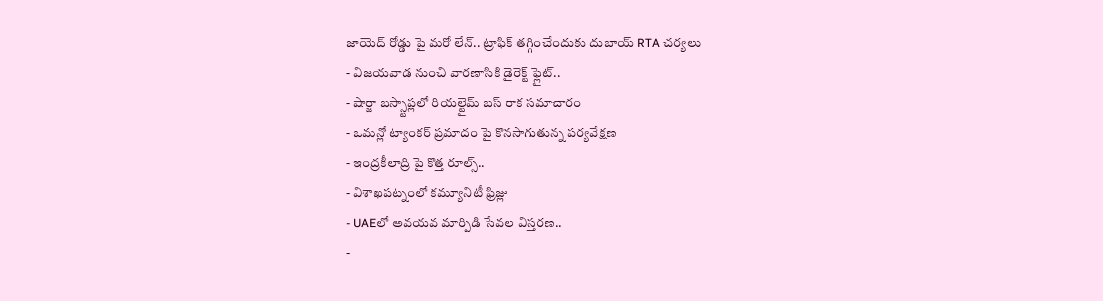జాయెద్ రోడ్డు పై మరో లేన్.. ట్రాఫిక్ తగ్గించేందుకు దుబాయ్ RTA చర్యలు
- విజయవాడ నుంచి వారణాసికి డైరెక్ట్ ఫ్లైట్..
- షార్జా బస్స్టాప్లలో రియల్టైమ్ బస్ రాక సమాచారం
- ఒమన్లో ట్యాంకర్ ప్రమాదం పై కొనసాగుతున్న పర్యవేక్షణ
- ఇంద్రకీలాద్రి పై కొత్త రూల్స్..
- విశాఖపట్నంలో కమ్యూనిటీ ఫ్రిజ్లు
- UAEలో అవయవ మార్పిడి సేవల విస్తరణ..
-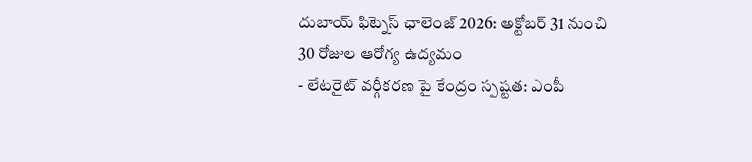దుబాయ్ ఫిట్నెస్ ఛాలెంజ్ 2026: అక్టోబర్ 31 నుంచి 30 రోజుల ఆరోగ్య ఉద్యమం
- లేటరైట్ వర్గీకరణ పై కేంద్రం స్పష్టత: ఎంపీ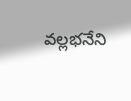వల్లభనేని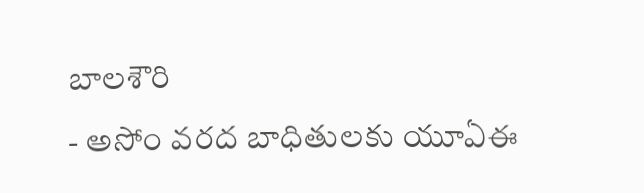బాలశౌరి
- అసోం వరద బాధితులకు యూఏఈ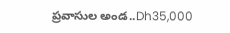ప్రవాసుల అండ..Dh35,000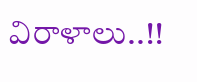విరాళాలు..!!